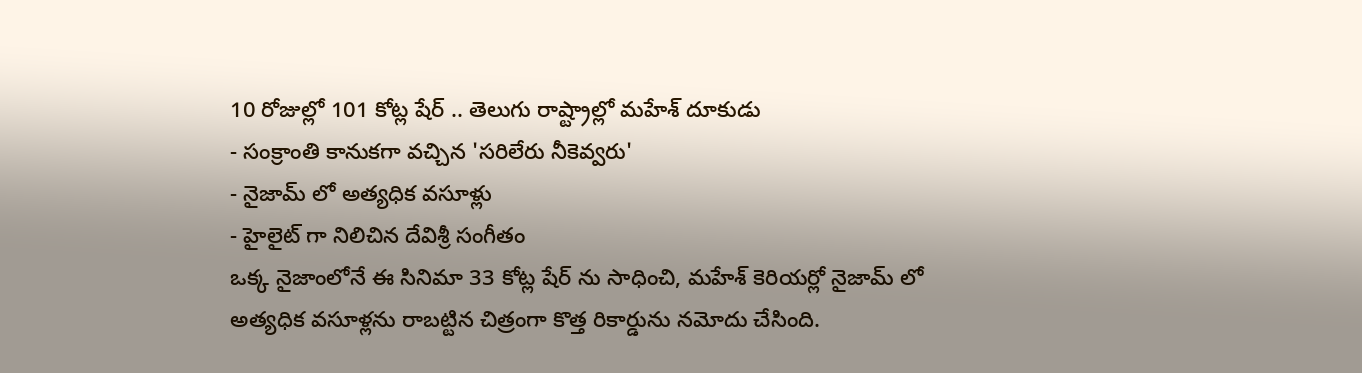10 రోజుల్లో 101 కోట్ల షేర్ .. తెలుగు రాష్ట్రాల్లో మహేశ్ దూకుడు
- సంక్రాంతి కానుకగా వచ్చిన 'సరిలేరు నీకెవ్వరు'
- నైజామ్ లో అత్యధిక వసూళ్లు
- హైలైట్ గా నిలిచిన దేవిశ్రీ సంగీతం
ఒక్క నైజాంలోనే ఈ సినిమా 33 కోట్ల షేర్ ను సాధించి, మహేశ్ కెరియర్లో నైజామ్ లో అత్యధిక వసూళ్లను రాబట్టిన చిత్రంగా కొత్త రికార్డును నమోదు చేసింది.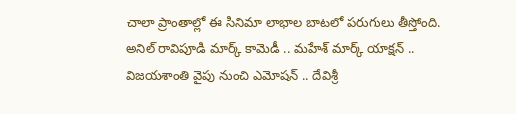చాలా ప్రాంతాల్లో ఈ సినిమా లాభాల బాటలో పరుగులు తీస్తోంది. అనిల్ రావిపూడి మార్క్ కామెడీ .. మహేశ్ మార్క్ యాక్షన్ .. విజయశాంతి వైపు నుంచి ఎమోషన్ .. దేవిశ్రీ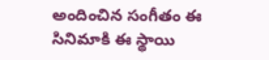అందించిన సంగీతం ఈ సినిమాకి ఈ స్థాయి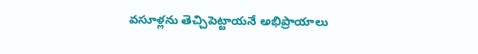వసూళ్లను తెచ్చిపెట్టాయనే అభిప్రాయాలు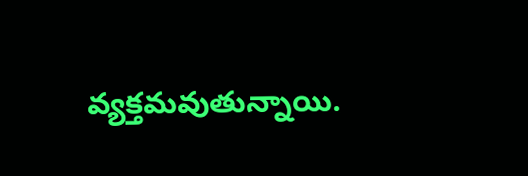వ్యక్తమవుతున్నాయి.